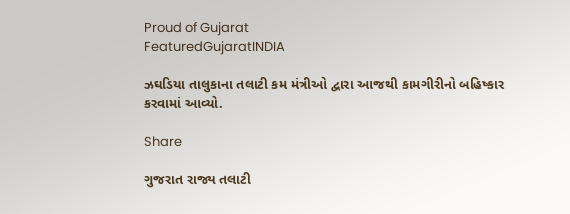Proud of Gujarat
FeaturedGujaratINDIA

ઝઘડિયા તાલુકાના તલાટી કમ મંત્રીઓ દ્વારા આજથી કામગીરીનો બહિષ્કાર કરવામાં આવ્યો.

Share

ગુજરાત રાજ્ય તલાટી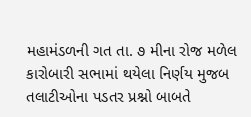મહામંડળની ગત તા. ૭ મીના રોજ મળેલ કારોબારી સભામાં થયેલા નિર્ણય મુજબ તલાટીઓના પડતર પ્રશ્નો બાબતે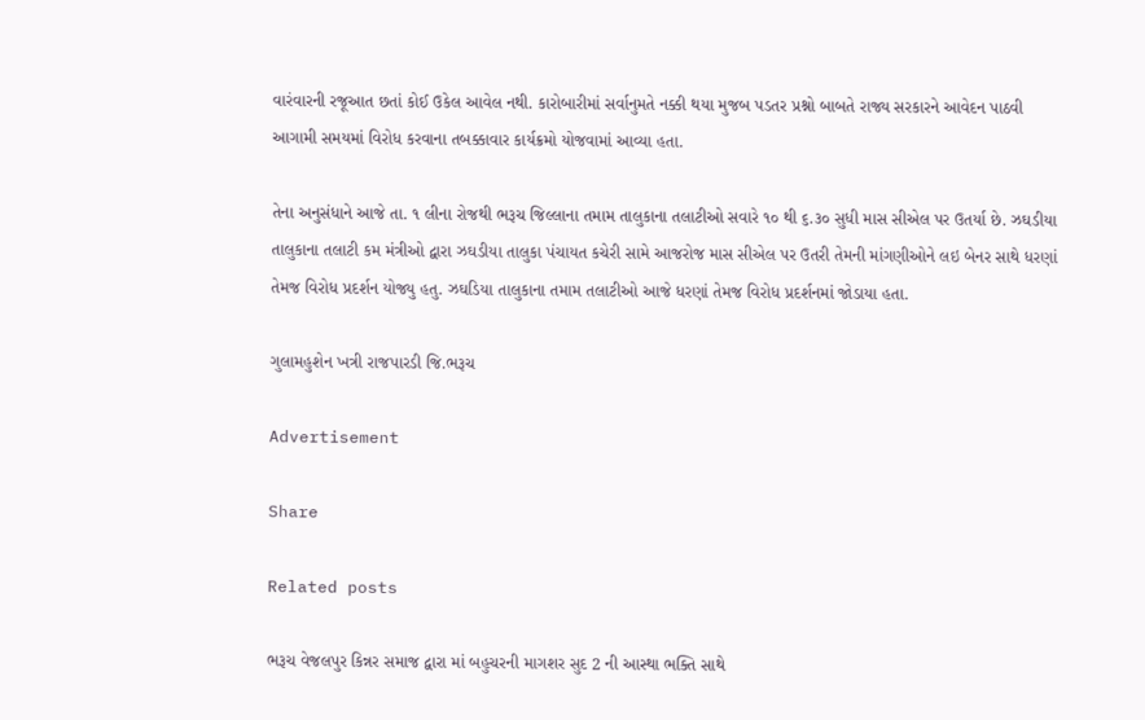વારંવારની રજૂઆત છતાં કોઈ ઉકેલ આવેલ નથી. કારોબારીમાં સર્વાનુમતે નક્કી થયા મુજબ પડતર પ્રશ્નો બાબતે રાજ્ય સરકારને આવેદન પાઠવી આગામી સમયમાં વિરોધ કરવાના તબક્કાવાર કાર્યક્રમો યોજવામાં આવ્યા હતા.

તેના અનુસંધાને આજે તા. ૧ લીના રોજથી ભરૂચ જિલ્લાના તમામ તાલુકાના તલાટીઓ સવારે ૧૦ થી ૬.૩૦ સુધી માસ સીએલ પર ઉતર્યા છે. ઝઘડીયા તાલુકાના તલાટી કમ મંત્રીઓ દ્વારા ઝઘડીયા તાલુકા પંચાયત કચેરી સામે આજરોજ માસ સીએલ પર ઉતરી તેમની માંગણીઓને લઇ બેનર સાથે ધરણાં તેમજ વિરોધ પ્રદર્શન યોજ્યુ હતુ. ઝઘડિયા તાલુકાના તમામ તલાટીઓ આજે ધરણાં તેમજ વિરોધ પ્રદર્શનમાં જોડાયા હતા.

ગુલામહુશેન ખત્રી રાજપારડી જિ.ભરૂચ

Advertisement

Share

Related posts

ભરૂચ વેજલપુર કિન્નર સમાજ દ્વારા માં બહુચરની માગશર સુદ 2 ની આસ્થા ભક્તિ સાથે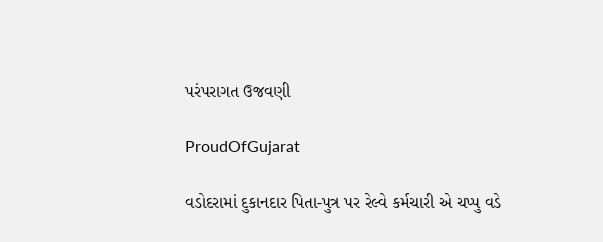પરંપરાગત ઉજવણી

ProudOfGujarat

વડોદરામાં દુકાનદાર પિતા-પુત્ર પર રેલ્વે કર્મચારી એ ચપ્પુ વડે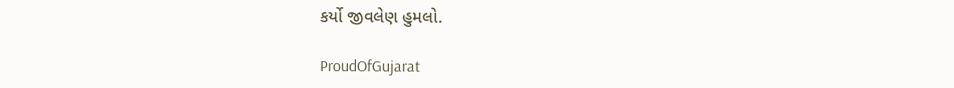કર્યો જીવલેણ હુમલો.

ProudOfGujarat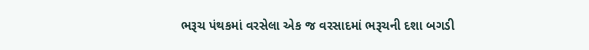ભરૂચ પંથકમાં વરસેલા એક જ વરસાદમાં ભરૂચની દશા બગડી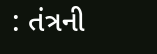: તંત્રની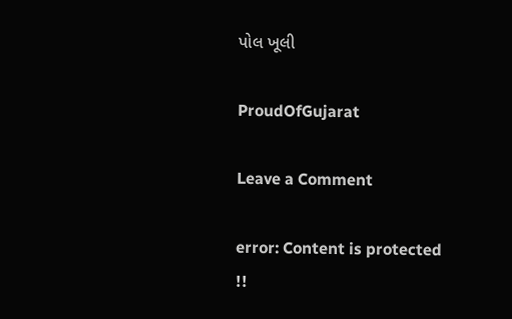પોલ ખૂલી

ProudOfGujarat

Leave a Comment

error: Content is protected !!